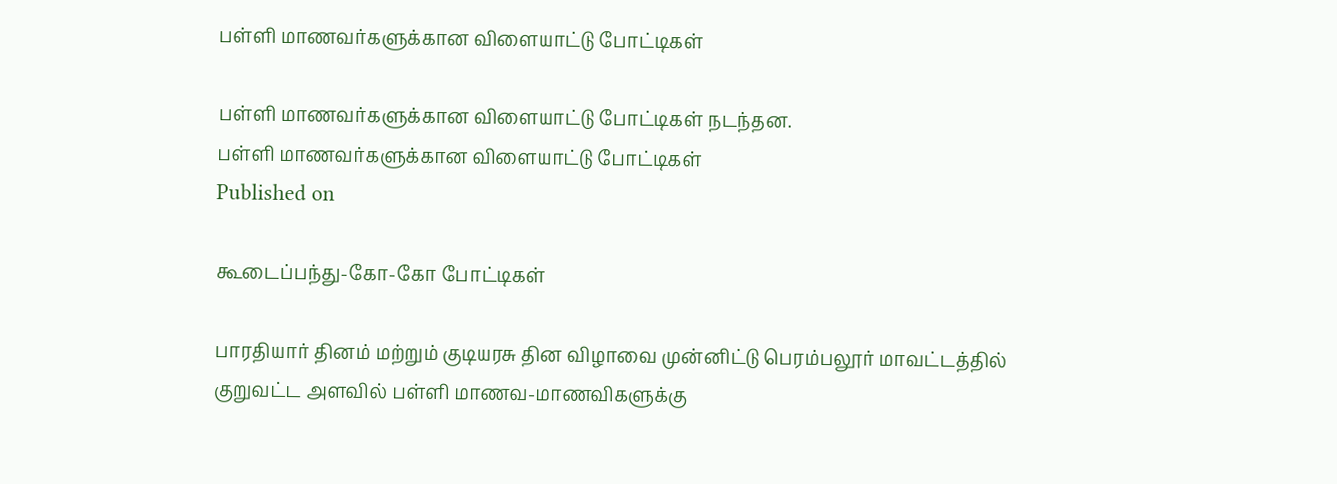பள்ளி மாணவர்களுக்கான விளையாட்டு போட்டிகள்

பள்ளி மாணவர்களுக்கான விளையாட்டு போட்டிகள் நடந்தன.
பள்ளி மாணவர்களுக்கான விளையாட்டு போட்டிகள்
Published on

கூடைப்பந்து-கோ-கோ போட்டிகள்

பாரதியார் தினம் மற்றும் குடியரசு தின விழாவை முன்னிட்டு பெரம்பலூர் மாவட்டத்தில் குறுவட்ட அளவில் பள்ளி மாணவ-மாணவிகளுக்கு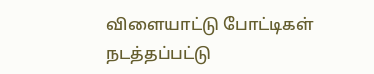விளையாட்டு போட்டிகள் நடத்தப்பட்டு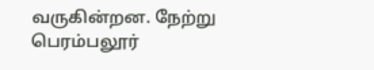வருகின்றன. நேற்று பெரம்பலூர்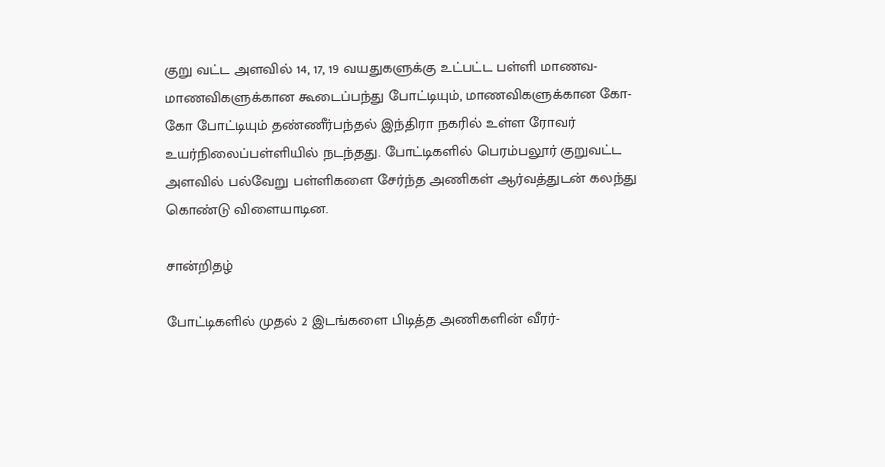குறு வட்ட அளவில் 14, 17, 19 வயதுகளுக்கு உட்பட்ட பள்ளி மாணவ-மாணவிகளுக்கான கூடைப்பந்து போட்டியும், மாணவிகளுக்கான கோ-கோ போட்டியும் தண்ணீர்பந்தல் இந்திரா நகரில் உள்ள ரோவர் உயர்நிலைப்பள்ளியில் நடந்தது. போட்டிகளில் பெரம்பலூர் குறுவட்ட அளவில் பல்வேறு பள்ளிகளை சேர்ந்த அணிகள் ஆர்வத்துடன் கலந்து கொண்டு விளையாடின.

சான்றிதழ்

போட்டிகளில் முதல் 2 இடங்களை பிடித்த அணிகளின் வீரர்-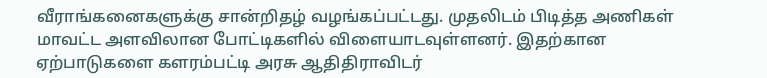வீராங்கனைகளுக்கு சான்றிதழ் வழங்கப்பட்டது. முதலிடம் பிடித்த அணிகள் மாவட்ட அளவிலான போட்டிகளில் விளையாடவுள்ளனர். இதற்கான ஏற்பாடுகளை களரம்பட்டி அரசு ஆதிதிராவிடர்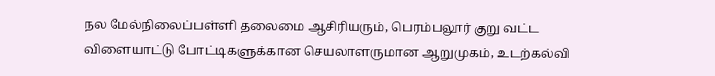நல மேல்நிலைப்பள்ளி தலைமை ஆசிரியரும், பெரம்பலூர் குறு வட்ட விளையாட்டு போட்டிகளுக்கான செயலாளருமான ஆறுமுகம், உடற்கல்வி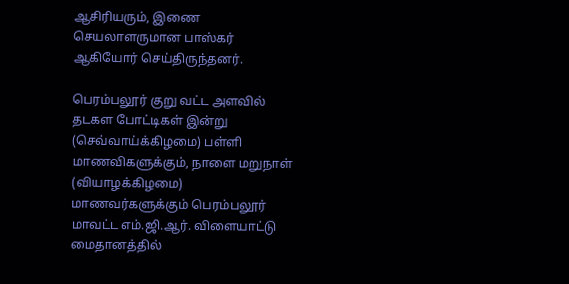ஆசிரியரும், இணை செயலாளருமான பாஸ்கர் ஆகியோர் செய்திருந்தனர்.

பெரம்பலூர் குறு வட்ட அளவில் தடகள போட்டிகள் இன்று (செவ்வாய்க்கிழமை) பள்ளி மாணவிகளுக்கும், நாளை மறுநாள் (வியாழக்கிழமை) மாணவர்களுக்கும் பெரம்பலூர் மாவட்ட எம்.ஜி.ஆர். விளையாட்டு மைதானத்தில்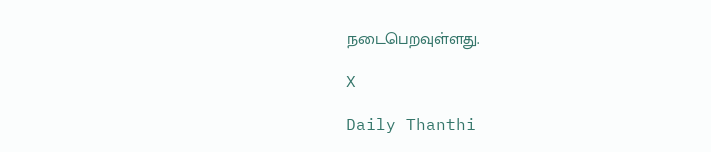நடைபெறவுள்ளது.

X

Daily Thanthi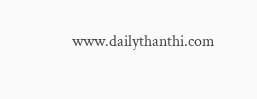www.dailythanthi.com